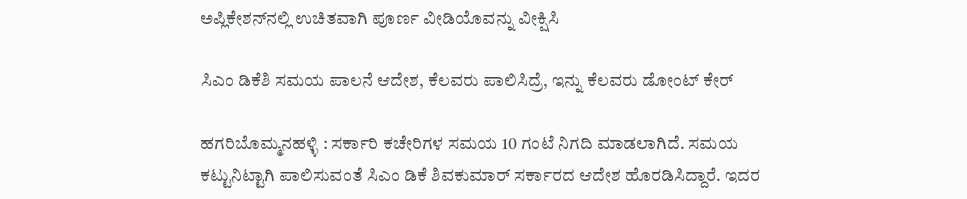ಅಪ್ಲಿಕೇಶನ್‌ನಲ್ಲಿ ಉಚಿತವಾಗಿ ಪೂರ್ಣ ವೀಡಿಯೊವನ್ನು ವೀಕ್ಷಿಸಿ

ಸಿಎಂ ಡಿಕೆಶಿ ಸಮಯ ಪಾಲನೆ ಆದೇಶ, ಕೆಲವರು ಪಾಲಿಸಿದ್ರೆ, ಇನ್ನು ಕೆಲವರು ಡೋಂಟ್ ಕೇರ್

ಹಗರಿಬೊಮ್ಮನಹಳ್ಳಿ : ಸರ್ಕಾರಿ ಕಚೇರಿಗಳ ಸಮಯ 10 ಗಂಟೆ ನಿಗದಿ ಮಾಡಲಾಗಿದೆ. ಸಮಯ ಕಟ್ಟುನಿಟ್ಟಾಗಿ ಪಾಲಿಸುವಂತೆ ಸಿಎಂ ಡಿಕೆ ಶಿವಕುಮಾರ್ ಸರ್ಕಾರದ ಆದೇಶ ಹೊರಡಿಸಿದ್ದಾರೆ. ಇದರ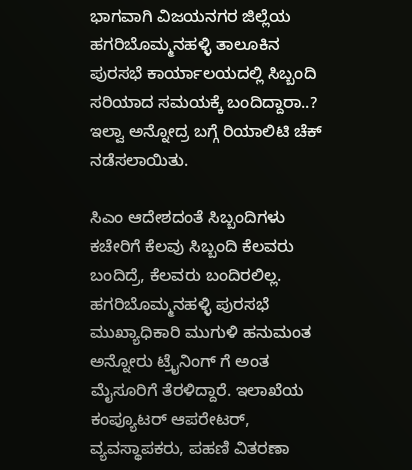ಭಾಗವಾಗಿ ವಿಜಯನಗರ ಜಿಲ್ಲೆಯ ಹಗರಿಬೊಮ್ಮನಹಳ್ಳಿ ತಾಲೂಕಿನ ಪುರಸಭೆ ಕಾರ್ಯಾಲಯದಲ್ಲಿ ಸಿಬ್ಬಂದಿ ಸರಿಯಾದ ಸಮಯಕ್ಕೆ ಬಂದಿದ್ದಾರಾ..? ಇಲ್ವಾ ಅನ್ನೋದ್ರ ಬಗ್ಗೆ ರಿಯಾಲಿಟಿ ಚೆಕ್ ನಡೆಸಲಾಯಿತು.

ಸಿಎಂ ಆದೇಶದಂತೆ ಸಿಬ್ಬಂದಿಗಳು ಕಚೇರಿಗೆ ಕೆಲವು ಸಿಬ್ಬಂದಿ ಕೆಲವರು ಬಂದಿದ್ರೆ, ಕೆಲವರು ಬಂದಿರಲಿಲ್ಲ. ಹಗರಿಬೊಮ್ಮನಹಳ್ಳಿ ಪುರಸಭೆ ಮುಖ್ಯಾಧಿಕಾರಿ ಮುಗುಳಿ ಹನುಮಂತ ಅನ್ನೋರು ಟ್ರೈನಿಂಗ್ ಗೆ ಅಂತ ಮೈಸೂರಿಗೆ ತೆರಳಿದ್ದಾರೆ. ಇಲಾಖೆಯ ಕಂಪ್ಯೂಟರ್ ಆಪರೇಟರ್, ವ್ಯವಸ್ಥಾಪಕರು, ಪಹಣಿ ವಿತರಣಾ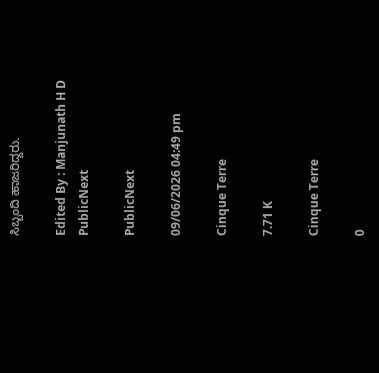ಸಿಬ್ಬಂದಿ ಹಾಜರಿದ್ದರು.

Edited By : Manjunath H D
PublicNext

PublicNext

09/06/2026 04:49 pm

Cinque Terre

7.71 K

Cinque Terre

0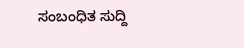ಸಂಬಂಧಿತ ಸುದ್ದಿ